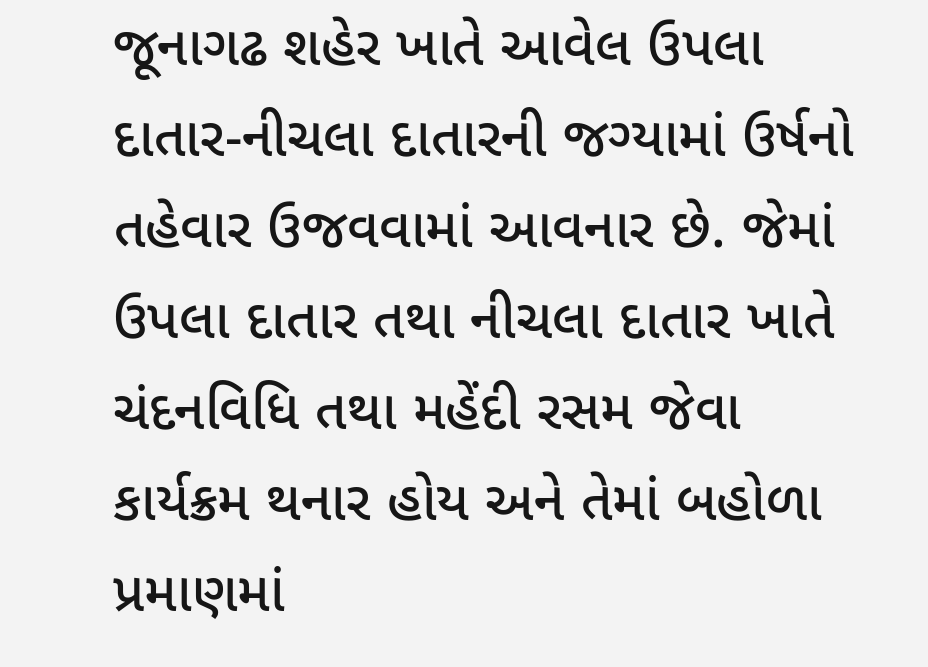જૂનાગઢ શહેર ખાતે આવેલ ઉપલા દાતાર-નીચલા દાતારની જગ્યામાં ઉર્ષનો તહેવાર ઉજવવામાં આવનાર છે. જેમાં ઉપલા દાતાર તથા નીચલા દાતાર ખાતે ચંદનવિધિ તથા મહેંદી રસમ જેવા કાર્યક્રમ થનાર હોય અને તેમાં બહોળા પ્રમાણમાં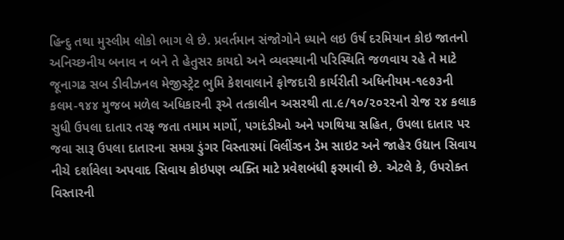હિન્દુ તથા મુસ્લીમ લોકો ભાગ લે છે. પ્રવર્તમાન સંજોગોને ધ્યાને લઇ ઉર્ષ દરમિયાન કોઇ જાતનો અનિચ્છનીય બનાવ ન બને તે હેતુસર કાયદો અને વ્યવસ્થાની પરિસ્થિતિ જળવાય રહે તે માટે જૂનાગઢ સબ ડીવીઝનલ મેજીસ્ટ્રેટ ભુમિ કેશવાલાને ફોજદારી કાર્યરીતી અધિનીયમ-૧૯૭૩ની કલમ-૧૪૪ મુજબ મળેલ અધિકારની રૂએ તત્કાલીન અસરથી તા.૯/૧૦/૨૦૨૨નો રોજ ૨૪ કલાક સુધી ઉપલા દાતાર તરફ જતા તમામ માર્ગો, પગદંડીઓ અને પગથિયા સહિત, ઉપલા દાતાર પર જવા સારૂ ઉપલા દાતારના સમગ્ર ડુંગર વિસ્તારમાં વિલીંગ્ડન ડેમ સાઇટ અને જાહેર ઉદ્યાન સિવાય નીચે દર્શાવેલા અપવાદ સિવાય કોઇપણ વ્યક્તિ માટે પ્રવેશબંધી ફરમાવી છે. એટલે કે, ઉપરોક્ત વિસ્તારની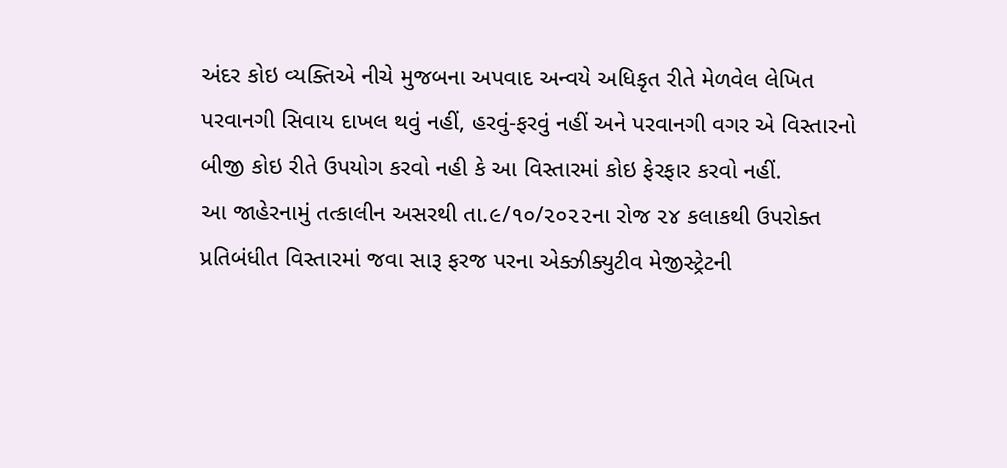અંદર કોઇ વ્યક્તિએ નીચે મુજબના અપવાદ અન્વયે અધિકૃત રીતે મેળવેલ લેખિત પરવાનગી સિવાય દાખલ થવું નહીં, હરવું-ફરવું નહીં અને પરવાનગી વગર એ વિસ્તારનો બીજી કોઇ રીતે ઉપયોગ કરવો નહી કે આ વિસ્તારમાં કોઇ ફેરફાર કરવો નહીં.
આ જાહેરનામું તત્કાલીન અસરથી તા.૯/૧૦/૨૦૨૨ના રોજ ૨૪ કલાકથી ઉપરોક્ત પ્રતિબંધીત વિસ્તારમાં જવા સારૂ ફરજ પરના એક્ઝીક્યુટીવ મેજીસ્ટ્રેટની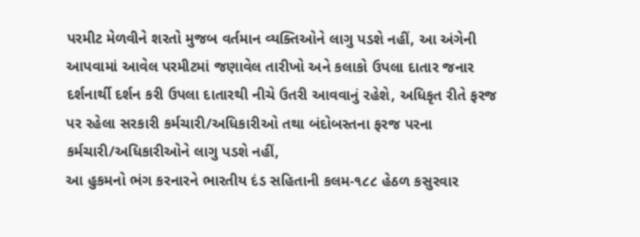પરમીટ મેળવીને શરતો મુજબ વર્તમાન વ્યક્તિઓને લાગુ પડશે નહીં, આ અંગેની આપવામાં આવેલ પરમીટમાં જણાવેલ તારીખો અને કલાકો ઉપલા દાતાર જનાર દર્શનાર્થી દર્શન કરી ઉપલા દાતારથી નીચે ઉતરી આવવાનું રહેશે, અધિકૃત રીતે ફરજ પર રહેલા સરકારી કર્મચારી/અધિકારીઓ તથા બંદોબસ્તના ફરજ પરના કર્મચારી/અધિકારીઓને લાગુ પડશે નહીં,
આ હુકમનો ભંગ કરનારને ભારતીય દંડ સહિતાની કલમ-૧૮૮ હેઠળ કસુરવાર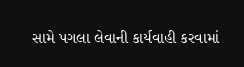સામે પગલા લેવાની કાર્યવાહી કરવામાં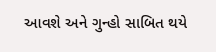આવશે અને ગુન્હો સાબિત થયે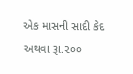એક માસની સાદી કેદ અથવા રૂા.૨૦૦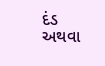દંડ અથવા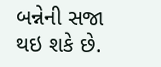બન્નેની સજા થઇ શકે છે.